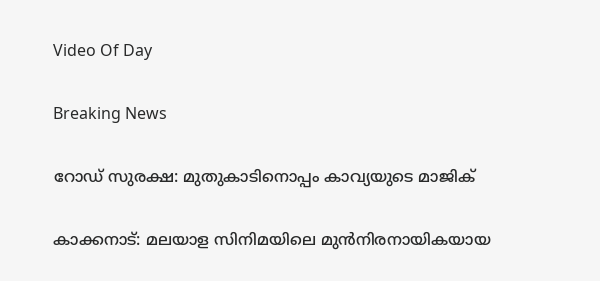Video Of Day

Breaking News

റോഡ് സുരക്ഷ: മുതുകാടിനൊപ്പം കാവ്യയുടെ മാജിക്

കാക്കനാട്: മലയാള സിനിമയിലെ മുന്‍നിരനായികയായ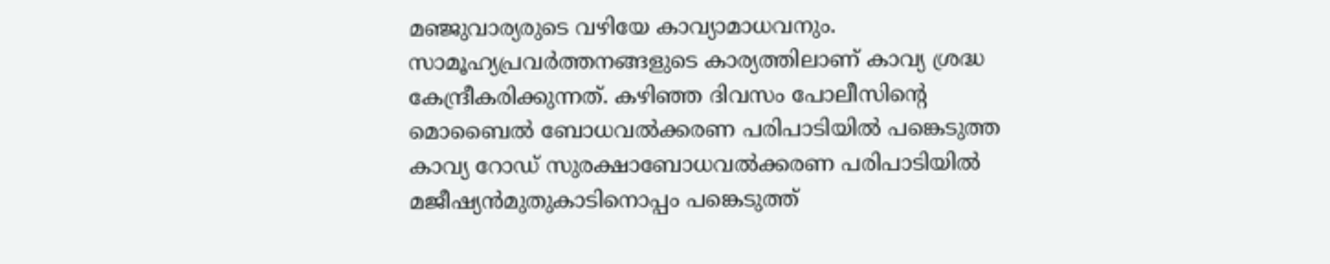മഞ്ജുവാര്യരുടെ വഴിയേ കാവ്യാമാധവനും. സാമൂഹ്യപ്രവര്‍ത്തനങ്ങളുടെ കാര്യത്തിലാണ് കാവ്യ ശ്രദ്ധ കേന്ദ്രീകരിക്കുന്നത്. കഴിഞ്ഞ ദിവസം പോലീസിന്റെ മൊബൈല്‍ ബോധവല്‍ക്കരണ പരിപാടിയില്‍ പങ്കെടുത്ത കാവ്യ റോഡ് സുരക്ഷാബോധവല്‍ക്കരണ പരിപാടിയില്‍ മജീഷ്യന്‍മുതുകാടിനൊപ്പം പങ്കെടുത്ത്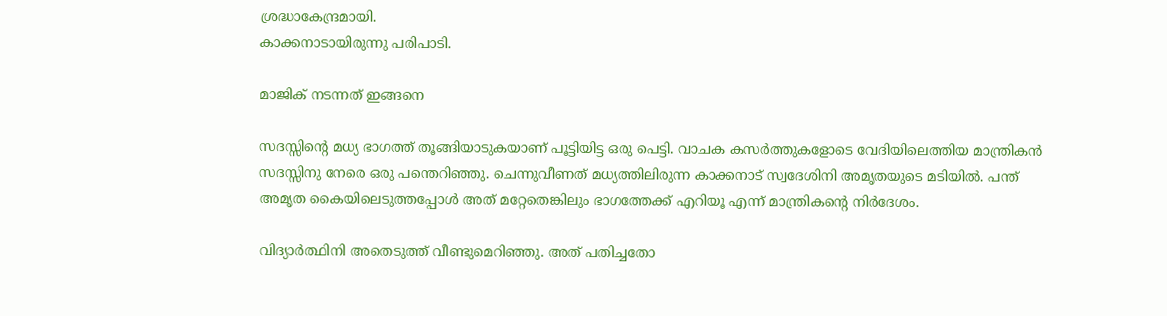ശ്രദ്ധാകേന്ദ്രമായി.
കാക്കനാടായിരുന്നു പരിപാടി.

മാജിക് നടന്നത് ഇങ്ങനെ

സദസ്സിന്റെ മധ്യ ഭാഗത്ത് തൂങ്ങിയാടുകയാണ് പൂട്ടിയിട്ട ഒരു പെട്ടി. വാചക കസര്‍ത്തുകളോടെ വേദിയിലെത്തിയ മാന്ത്രികന്‍ സദസ്സിനു നേരെ ഒരു പന്തെറിഞ്ഞു. ചെന്നുവീണത് മധ്യത്തിലിരുന്ന കാക്കനാട് സ്വദേശിനി അമൃതയുടെ മടിയില്‍. പന്ത് അമൃത കൈയിലെടുത്തപ്പോള്‍ അത് മറ്റേതെങ്കിലും ഭാഗത്തേക്ക് എറിയൂ എന്ന് മാന്ത്രികന്റെ നിര്‍ദേശം.

വിദ്യാര്‍ത്ഥിനി അതെടുത്ത് വീണ്ടുമെറിഞ്ഞു. അത് പതിച്ചതോ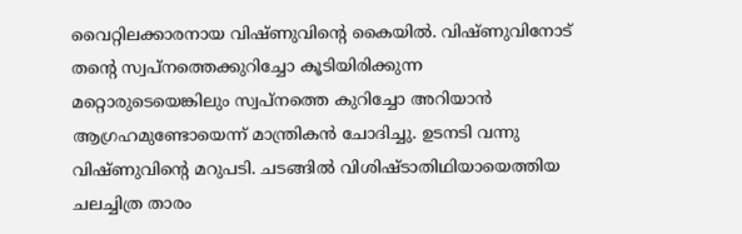വൈറ്റിലക്കാരനായ വിഷ്ണുവിന്റെ കൈയില്‍. വിഷ്ണുവിനോട് തന്റെ സ്വപ്നത്തെക്കുറിച്ചോ കൂടിയിരിക്കുന്ന മറ്റൊരുടെയെങ്കിലും സ്വപ്നത്തെ കുറിച്ചോ അറിയാന്‍ ആഗ്രഹമുണ്ടോയെന്ന് മാന്ത്രികന്‍ ചോദിച്ചു. ഉടനടി വന്നു വിഷ്ണുവിന്റെ മറുപടി. ചടങ്ങില്‍ വിശിഷ്ടാതിഥിയായെത്തിയ ചലച്ചിത്ര താരം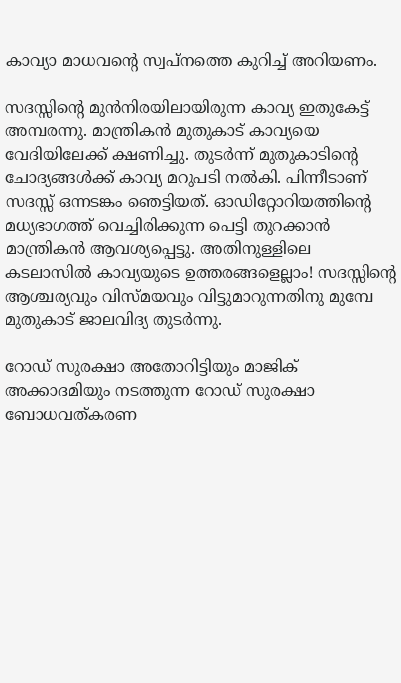കാവ്യാ മാധവന്റെ സ്വപ്നത്തെ കുറിച്ച് അറിയണം.

സദസ്സിന്റെ മുന്‍നിരയിലായിരുന്ന കാവ്യ ഇതുകേട്ട് അമ്പരന്നു. മാന്ത്രികന്‍ മുതുകാട് കാവ്യയെ വേദിയിലേക്ക് ക്ഷണിച്ചു. തുടര്‍ന്ന് മുതുകാടിന്റെ ചോദ്യങ്ങള്‍ക്ക് കാവ്യ മറുപടി നല്‍കി. പിന്നീടാണ് സദസ്സ് ഒന്നടങ്കം ഞെട്ടിയത്. ഓഡിറ്റോറിയത്തിന്റെ മധ്യഭാഗത്ത് വെച്ചിരിക്കുന്ന പെട്ടി തുറക്കാന്‍ മാന്ത്രികന്‍ ആവശ്യപ്പെട്ടു. അതിനുള്ളിലെ കടലാസില്‍ കാവ്യയുടെ ഉത്തരങ്ങളെല്ലാം! സദസ്സിന്റെ ആശ്ചര്യവും വിസ്മയവും വിട്ടുമാറുന്നതിനു മുമ്പേ മുതുകാട് ജാലവിദ്യ തുടര്‍ന്നു.

റോഡ് സുരക്ഷാ അതോറിട്ടിയും മാജിക് അക്കാദമിയും നടത്തുന്ന റോഡ് സുരക്ഷാ ബോധവത്കരണ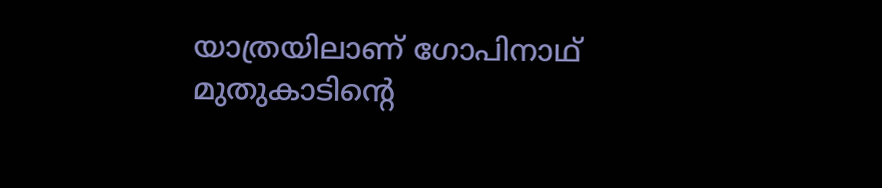യാത്രയിലാണ് ഗോപിനാഥ് മുതുകാടിന്റെ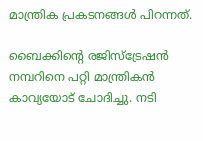മാന്ത്രിക പ്രകടനങ്ങള്‍ പിറന്നത്.

ബൈക്കിന്റെ രജിസ്‌ട്രേഷന്‍ നമ്പറിനെ പറ്റി മാന്ത്രികന്‍ കാവ്യയോട് ചോദിച്ചു. നടി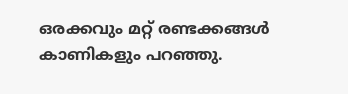ഒരക്കവും മറ്റ് രണ്ടക്കങ്ങള്‍ കാണികളും പറഞ്ഞു.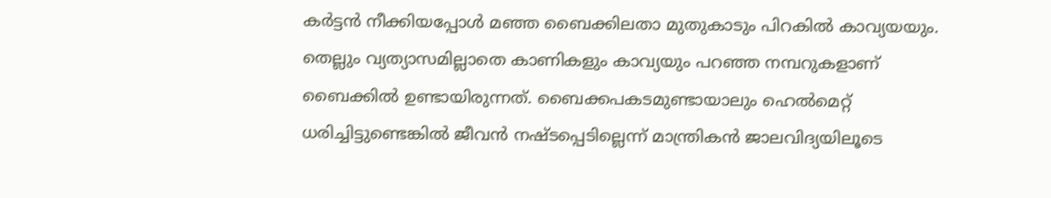കര്‍ട്ടന്‍ നീക്കിയപ്പോള്‍ മഞ്ഞ ബൈക്കിലതാ മുതുകാടും പിറകില്‍ കാവ്യയയും. തെല്ലും വ്യത്യാസമില്ലാതെ കാണികളും കാവ്യയും പറഞ്ഞ നമ്പറുകളാണ് ബൈക്കില്‍ ഉണ്ടായിരുന്നത്. ബൈക്കപകടമുണ്ടായാലും ഹെല്‍മെറ്റ് ധരിച്ചിട്ടുണ്ടെങ്കില്‍ ജീവന്‍ നഷ്ടപ്പെടില്ലെന്ന് മാന്ത്രികന്‍ ജാലവിദ്യയിലൂടെ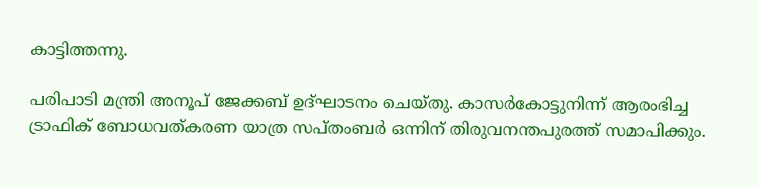കാട്ടിത്തന്നു.

പരിപാടി മന്ത്രി അനൂപ് ജേക്കബ് ഉദ്ഘാടനം ചെയ്തു. കാസര്‍കോട്ടുനിന്ന് ആരംഭിച്ച ട്രാഫിക് ബോധവത്കരണ യാത്ര സപ്തംബര്‍ ഒന്നിന് തിരുവനന്തപുരത്ത് സമാപിക്കും.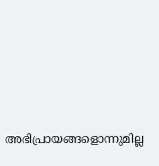അഭിപ്രായങ്ങളൊന്നുമില്ല